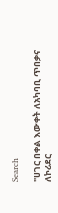Search

"ሀገር በቀል እውቀት ለአካባቢ ጥበቃና ለኮሪደር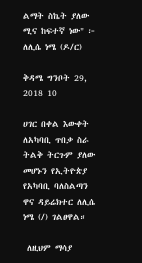ልማት ስኬት ያለው ሚና ከፍተኛ ነው" ፦ ለሊሴ ነሜ (ዶ/ር)

ቅዳሜ ግንቦት 29, 2018 10

ሀገር በቀል እውቀት ለአካባቢ ጥበቃ ስራ ትልቅ ትርጉም ያለው መሆኑን የኢትዮጵያ የአካባቢ ባለስልጣን ዋና ዳይሬክተር ለሊሴ ነሜ (/) ገልፀዋል።

 ለዚህም ማሳያ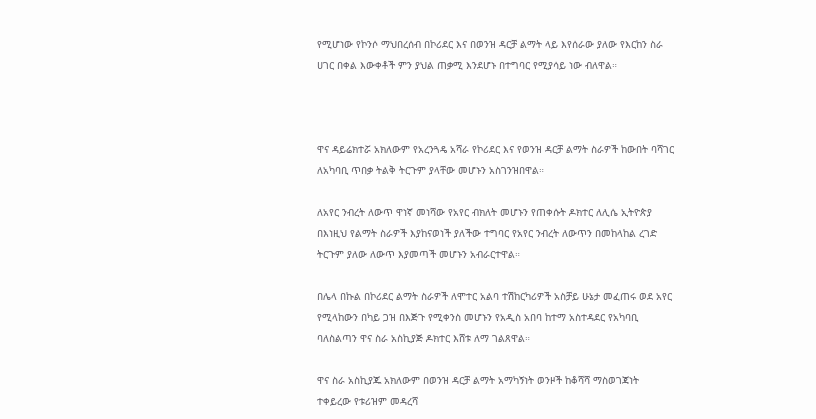የሚሆነው የኮንሶ ማህበረሰብ በኮሪደር እና በወንዝ ዳርቻ ልማት ላይ እየሰራው ያለው የእርከን ስራ ሀገር በቀል እውቀቶች ምን ያህል ጠቃሚ እንደሆኑ በተግባር የሚያሳይ ነው ብለዋል።



ዋና ዳይሬክተሯ አክለውም የአረንጓዴ አሻራ የኮሪደር እና የወንዝ ዳርቻ ልማት ስራዎች ከውበት ባሻገር ለአካባቢ ጥበቃ ትልቅ ትርጉም ያላቸው መሆኑን አስገንዝበዋል።

ለአየር ንብረት ለውጥ ዋነኛ መነሻው የአየር ብክለት መሆኑን የጠቀሱት ዶክተር ለሊሴ ኢትዮጵያ በእነዚህ የልማት ስራዎች እያከናወነች ያለችው ተግባር የአየር ንብረት ለውጥን በመከላከል ረገድ ትርጉም ያለው ለውጥ እያመጣች መሆኑን አብራርተዋል።

በሌላ በኩል በኮሪደር ልማት ስራዎች ለሞተር አልባ ተሽከርካሪዎች አስቻይ ሁኔታ መፈጠሩ ወደ አየር የሚላከውን በካይ ጋዝ በእጅጉ የሚቀንስ መሆኑን የአዲስ አበባ ከተማ አስተዳደር የአካባቢ ባለስልጣን ዋና ስራ አስኪያጅ ዶክተር እሸቱ ለማ ገልጸዋል።

ዋና ስራ አስኪያጁ አክለውም በወንዝ ዳርቻ ልማት አማካኝነት ወንዞች ከቆሻሻ ማስወገጃነት ተቀይረው የቱሪዝም መዳረሻ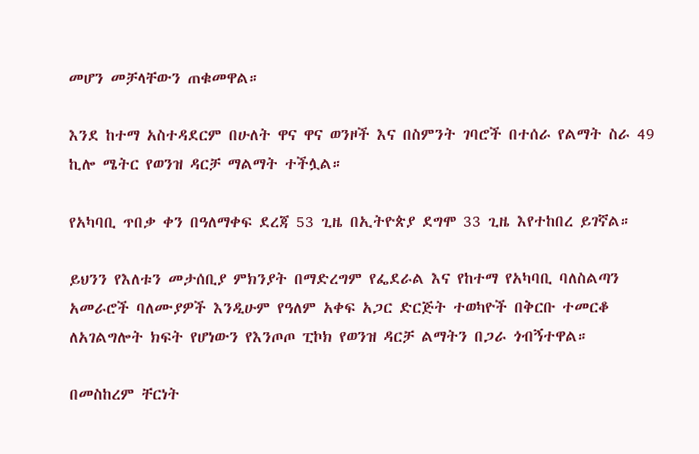መሆን መቻላቸውን ጠቁመዋል።

እንደ ከተማ አስተዳደርም በሁለት ዋና ዋና ወንዞች እና በስምንት ገባሮች በተሰራ የልማት ስራ 49 ኪሎ ሜትር የወንዝ ዳርቻ ማልማት ተችሏል።

የአካባቢ ጥበቃ ቀን በዓለማቀፍ ደረጃ 53 ጊዜ በኢትዮጵያ ደግሞ 33 ጊዜ እየተከበረ ይገኛል።

ይህንን የእለቱን መታሰቢያ ምክንያት በማድረግም የፌደራል እና የከተማ የአካባቢ ባለስልጣን አመራሮች ባለሙያዎች እንዲሁም የዓለም አቀፍ አጋር ድርጅት ተወካዮች በቅርቡ ተመርቆ ለአገልግሎት ክፍት የሆነውን የእንጦጦ ፒኮክ የወንዝ ዳርቻ ልማትን በጋራ ጎብኝተዋል።

በመስከረም ቸርነት